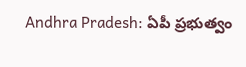Andhra Pradesh: ఏపీ ప్రభుత్వం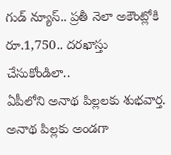గుడ్ న్యూస్.. ప్రతీ నెలా అకౌంట్లోకి రూ.1,750.. దరఖాస్తు చేసుకోండిలా..
ఏపీలోని అనాథ పిల్లలకు శుభవార్త. అనాథ పిల్లకు అండగా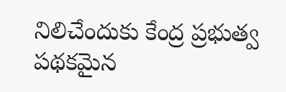నిలిచేందుకు కేంద్ర ప్రభుత్వ పథకమైన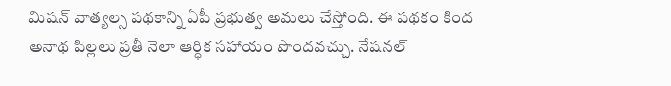మిషన్ వాత్యల్స పథకాన్ని ఏపీ ప్రభుత్వ అమలు చేస్తోంది. ఈ పథకం కింద అనాథ పిల్లలు ప్రతీ నెలా ఆర్ధిక సహాయం పొందవచ్చు. నేషనల్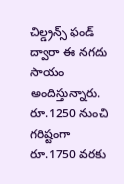చిల్డ్రన్స్ ఫండ్ ద్వారా ఈ నగదు సాయం అందిస్తున్నారు. రూ.1250 నుంచి గరిష్టంగా రూ.1750 వరకు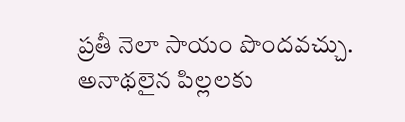ప్రతీ నెలా సాయం పొందవచ్చు. అనాథలైన పిల్లలకు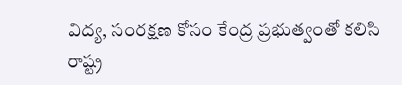విద్య, సంరక్షణ కోసం కేంద్ర ప్రభుత్వంతో కలిసి రాష్ట్ర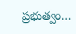ప్రభుత్వం…